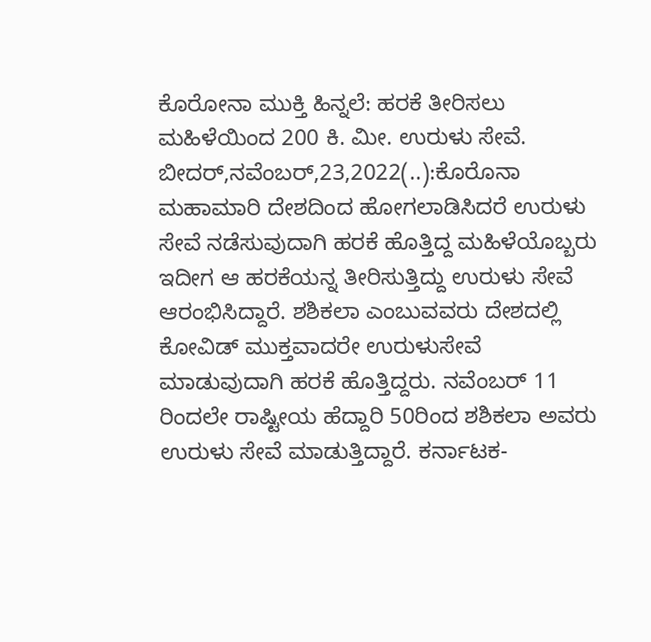ಕೊರೋನಾ ಮುಕ್ತಿ ಹಿನ್ನಲೆ: ಹರಕೆ ತೀರಿಸಲು ಮಹಿಳೆಯಿಂದ 200 ಕಿ. ಮೀ. ಉರುಳು ಸೇವೆ. ಬೀದರ್,ನವೆಂಬರ್,23,2022(..):ಕೊರೊನಾ ಮಹಾಮಾರಿ ದೇಶದಿಂದ ಹೋಗಲಾಡಿಸಿದರೆ ಉರುಳು ಸೇವೆ ನಡೆಸುವುದಾಗಿ ಹರಕೆ ಹೊತ್ತಿದ್ದ ಮಹಿಳೆಯೊಬ್ಬರು ಇದೀಗ ಆ ಹರಕೆಯನ್ನ ತೀರಿಸುತ್ತಿದ್ದು ಉರುಳು ಸೇವೆ ಆರಂಭಿಸಿದ್ದಾರೆ. ಶಶಿಕಲಾ ಎಂಬುವವರು ದೇಶದಲ್ಲಿ ಕೋವಿಡ್ ಮುಕ್ತವಾದರೇ ಉರುಳುಸೇವೆ ಮಾಡುವುದಾಗಿ ಹರಕೆ ಹೊತ್ತಿದ್ದರು. ನವೆಂಬರ್ 11 ರಿಂದಲೇ ರಾಷ್ಟೀಯ ಹೆದ್ದಾರಿ 50ರಿಂದ ಶಶಿಕಲಾ ಅವರು ಉರುಳು ಸೇವೆ ಮಾಡುತ್ತಿದ್ದಾರೆ. ಕರ್ನಾಟಕ-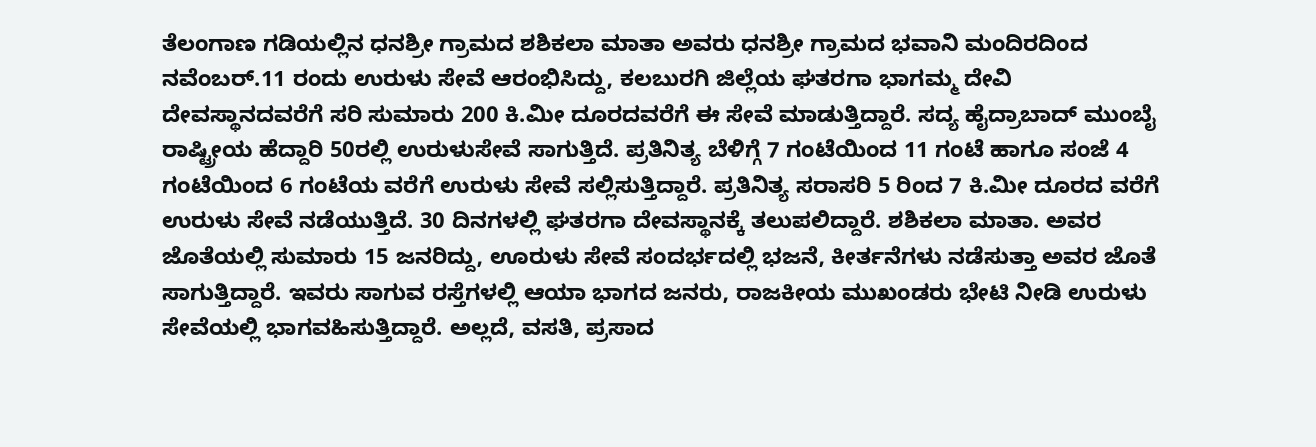ತೆಲಂಗಾಣ ಗಡಿಯಲ್ಲಿನ ಧನಶ್ರೀ ಗ್ರಾಮದ ಶಶಿಕಲಾ ಮಾತಾ ಅವರು ಧನಶ್ರೀ ಗ್ರಾಮದ ಭವಾನಿ ಮಂದಿರದಿಂದ ನವೆಂಬರ್.11 ರಂದು ಉರುಳು ಸೇವೆ ಆರಂಭಿಸಿದ್ದು, ಕಲಬುರಗಿ ಜಿಲ್ಲೆಯ ಘತರಗಾ ಭಾಗಮ್ಮ ದೇವಿ ದೇವಸ್ಥಾನದವರೆಗೆ ಸರಿ ಸುಮಾರು 200 ಕಿ.ಮೀ ದೂರದವರೆಗೆ ಈ ಸೇವೆ ಮಾಡುತ್ತಿದ್ದಾರೆ. ಸದ್ಯ ಹೈದ್ರಾಬಾದ್ ‌ಮುಂಬೈ ರಾಷ್ಟ್ರೀಯ ಹೆದ್ದಾರಿ 50ರಲ್ಲಿ ಉರುಳುಸೇವೆ ಸಾಗುತ್ತಿದೆ. ಪ್ರತಿನಿತ್ಯ ಬೆಳಿಗ್ಗೆ 7 ಗಂಟೆಯಿಂದ 11 ಗಂಟೆ ಹಾಗೂ ಸಂಜೆ 4 ಗಂಟೆಯಿಂದ 6 ಗಂಟೆಯ ವರೆಗೆ ಉರುಳು ಸೇವೆ ಸಲ್ಲಿಸುತ್ತಿದ್ದಾರೆ. ಪ್ರತಿನಿತ್ಯ ಸರಾಸರಿ 5 ರಿಂದ 7 ಕಿ.ಮೀ ದೂರದ ವರೆಗೆ ಉರುಳು ಸೇವೆ ನಡೆಯುತ್ತಿದೆ. 30 ದಿನಗಳಲ್ಲಿ ಘತರಗಾ ದೇವಸ್ಥಾನಕ್ಕೆ ತಲುಪಲಿದ್ದಾರೆ. ಶಶಿಕಲಾ ಮಾತಾ. ಅವರ ಜೊತೆಯಲ್ಲಿ ಸುಮಾರು 15 ಜನರಿದ್ದು, ಊರುಳು ಸೇವೆ ಸಂದರ್ಭದಲ್ಲಿ ಭಜನೆ, ಕೀರ್ತನೆಗಳು ನಡೆಸುತ್ತಾ ಅವರ ಜೊತೆ ಸಾಗುತ್ತಿದ್ದಾರೆ. ಇವರು ಸಾಗುವ ರಸ್ತೆಗಳಲ್ಲಿ ಆಯಾ ಭಾಗದ ಜನರು, ರಾಜಕೀಯ ಮುಖಂಡರು ಭೇಟಿ ನೀಡಿ ಉರುಳು ಸೇವೆಯಲ್ಲಿ ಭಾಗವಹಿಸುತ್ತಿದ್ದಾರೆ. ಅಲ್ಲದೆ, ವಸತಿ, ಪ್ರಸಾದ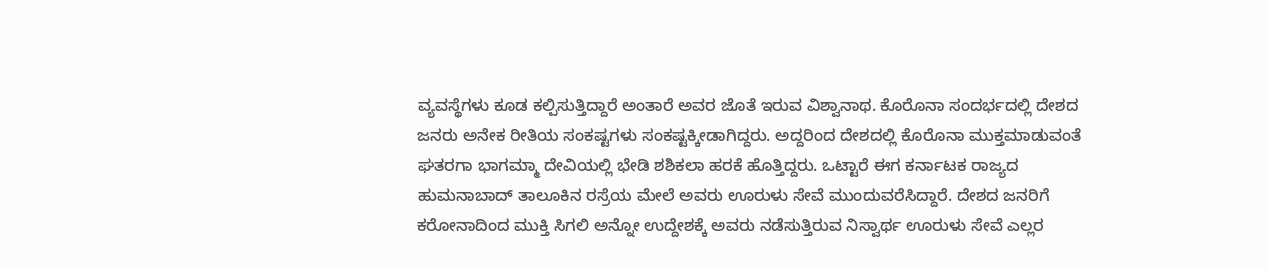ವ್ಯವಸ್ಥೆಗಳು ಕೂಡ ಕಲ್ಪಿಸುತ್ತಿದ್ದಾರೆ ಅಂತಾರೆ ಅವರ ಜೊತೆ ಇರುವ ವಿಶ್ವಾನಾಥ. ಕೊರೊನಾ ಸಂದರ್ಭದಲ್ಲಿ ದೇಶದ ಜನರು ಅನೇಕ ರೀತಿಯ ಸಂಕಷ್ಟಗಳು ಸಂಕಷ್ಟಕ್ಕೀಡಾಗಿದ್ದರು. ಅದ್ದರಿಂದ ದೇಶದಲ್ಲಿ ಕೊರೊನಾ ಮುಕ್ತಮಾಡುವಂತೆ ಘತರಗಾ ಭಾಗಮ್ಮಾ ದೇವಿಯಲ್ಲಿ ಭೇಡಿ ಶಶಿಕಲಾ ಹರಕೆ ಹೊತ್ತಿದ್ದರು. ಒಟ್ಟಾರೆ ಈಗ ಕರ್ನಾಟಕ ರಾಜ್ಯದ ಹುಮನಾಬಾದ್ ತಾಲೂಕಿನ ರಸ್ರೆಯ ಮೇಲೆ ಅವರು ಊರುಳು ಸೇವೆ ಮುಂದುವರೆಸಿದ್ದಾರೆ. ದೇಶದ ಜನರಿಗೆ ಕರೋನಾದಿಂದ ಮುಕ್ತಿ ಸಿಗಲಿ ಅನ್ನೋ ಉದ್ದೇಶಕ್ಕೆ ಅವರು ನಡೆಸುತ್ತಿರುವ ನಿಸ್ವಾರ್ಥ ಊರುಳು ಸೇವೆ ಎಲ್ಲರ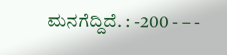ಮನಗೆದ್ದಿದೆ. : -200 - – -